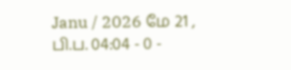Janu / 2026 மே 21 , பி.ப. 04:04 - 0 -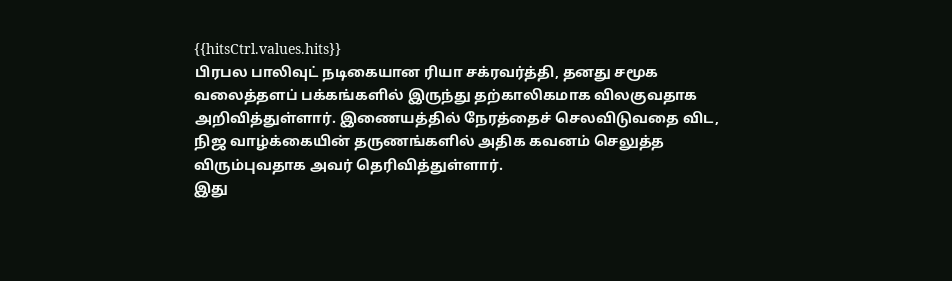{{hitsCtrl.values.hits}}
பிரபல பாலிவுட் நடிகையான ரியா சக்ரவர்த்தி, தனது சமூக வலைத்தளப் பக்கங்களில் இருந்து தற்காலிகமாக விலகுவதாக அறிவித்துள்ளார். இணையத்தில் நேரத்தைச் செலவிடுவதை விட, நிஜ வாழ்க்கையின் தருணங்களில் அதிக கவனம் செலுத்த விரும்புவதாக அவர் தெரிவித்துள்ளார்.
இது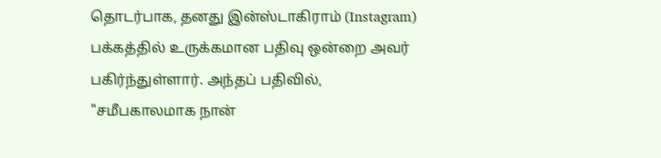தொடர்பாக, தனது இன்ஸ்டாகிராம் (Instagram) பக்கத்தில் உருக்கமான பதிவு ஒன்றை அவர் பகிர்ந்துள்ளார். அந்தப் பதிவில்,
"சமீபகாலமாக நான்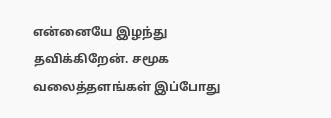என்னையே இழந்து தவிக்கிறேன். சமூக வலைத்தளங்கள் இப்போது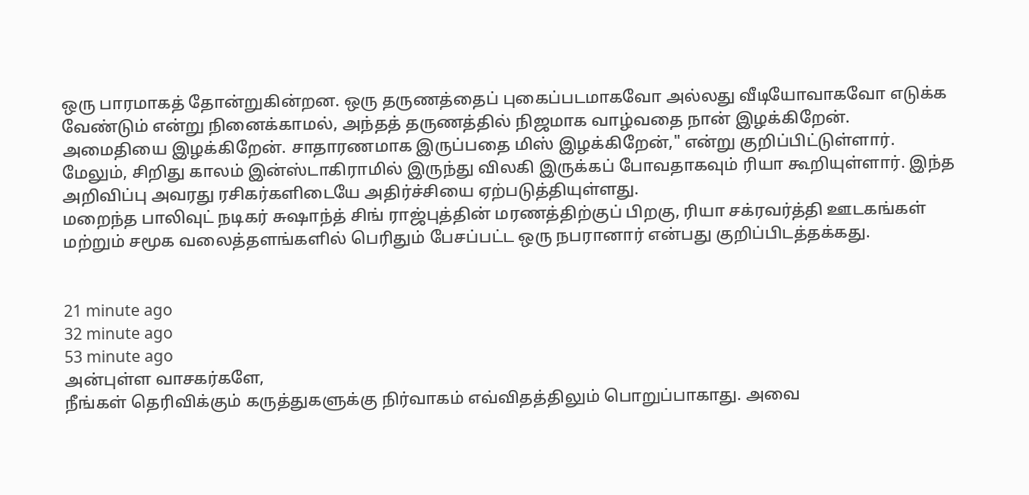ஒரு பாரமாகத் தோன்றுகின்றன. ஒரு தருணத்தைப் புகைப்படமாகவோ அல்லது வீடியோவாகவோ எடுக்க வேண்டும் என்று நினைக்காமல், அந்தத் தருணத்தில் நிஜமாக வாழ்வதை நான் இழக்கிறேன். அமைதியை இழக்கிறேன். சாதாரணமாக இருப்பதை மிஸ் இழக்கிறேன்," என்று குறிப்பிட்டுள்ளார்.
மேலும், சிறிது காலம் இன்ஸ்டாகிராமில் இருந்து விலகி இருக்கப் போவதாகவும் ரியா கூறியுள்ளார். இந்த அறிவிப்பு அவரது ரசிகர்களிடையே அதிர்ச்சியை ஏற்படுத்தியுள்ளது.
மறைந்த பாலிவுட் நடிகர் சுஷாந்த் சிங் ராஜ்புத்தின் மரணத்திற்குப் பிறகு, ரியா சக்ரவர்த்தி ஊடகங்கள் மற்றும் சமூக வலைத்தளங்களில் பெரிதும் பேசப்பட்ட ஒரு நபரானார் என்பது குறிப்பிடத்தக்கது.


21 minute ago
32 minute ago
53 minute ago
அன்புள்ள வாசகர்களே,
நீங்கள் தெரிவிக்கும் கருத்துகளுக்கு நிர்வாகம் எவ்விதத்திலும் பொறுப்பாகாது. அவை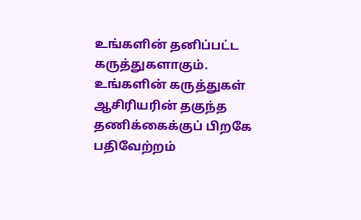உங்களின் தனிப்பட்ட கருத்துகளாகும். உங்களின் கருத்துகள் ஆசிரியரின் தகுந்த தணிக்கைக்குப் பிறகே பதிவேற்றம்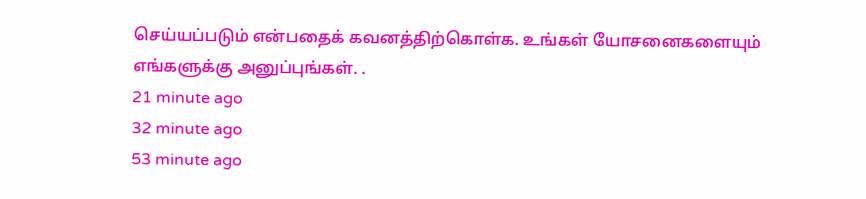செய்யப்படும் என்பதைக் கவனத்திற்கொள்க. உங்கள் யோசனைகளையும் எங்களுக்கு அனுப்புங்கள். .
21 minute ago
32 minute ago
53 minute ago